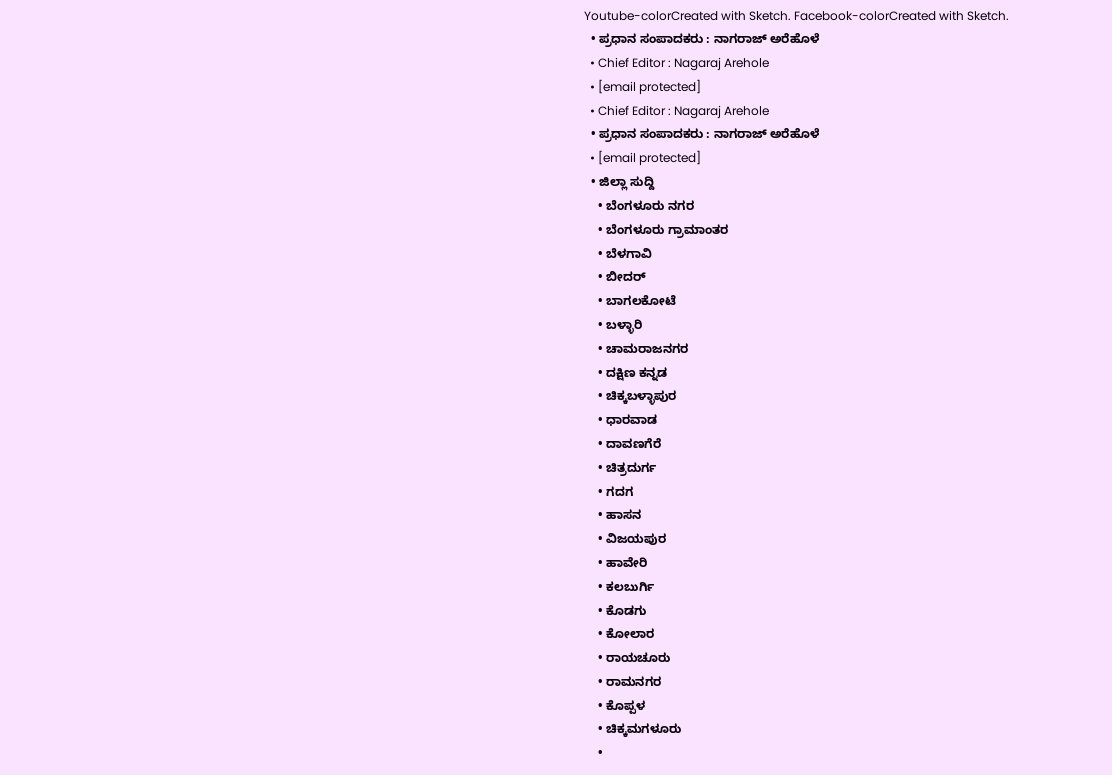Youtube-colorCreated with Sketch. Facebook-colorCreated with Sketch.
  • ಪ್ರಧಾನ ಸಂಪಾದಕರು : ನಾಗರಾಜ್ ಅರೆಹೊಳೆ
  • Chief Editor : Nagaraj Arehole
  • [email protected]
  • Chief Editor : Nagaraj Arehole
  • ಪ್ರಧಾನ ಸಂಪಾದಕರು : ನಾಗರಾಜ್ ಅರೆಹೊಳೆ
  • [email protected]
  • ಜಿಲ್ಲಾ ಸುದ್ದಿ
    • ಬೆಂಗಳೂರು ನಗರ
    • ಬೆಂಗಳೂರು ಗ್ರಾಮಾಂತರ
    • ಬೆಳಗಾವಿ
    • ಬೀದರ್
    • ಬಾಗಲಕೋಟೆ
    • ಬಳ್ಳಾರಿ
    • ಚಾಮರಾಜನಗರ
    • ದಕ್ಷಿಣ ಕನ್ನಡ
    • ಚಿಕ್ಕಬಳ್ಳಾಪುರ
    • ಧಾರವಾಡ
    • ದಾವಣಗೆರೆ
    • ಚಿತ್ರದುರ್ಗ
    • ಗದಗ
    • ಹಾಸನ
    • ವಿಜಯಪುರ
    • ಹಾವೇರಿ
    • ಕಲಬುರ್ಗಿ
    • ಕೊಡಗು
    • ಕೋಲಾರ
    • ರಾಯಚೂರು
    • ರಾಮನಗರ
    • ಕೊಪ್ಪಳ
    • ಚಿಕ್ಕಮಗಳೂರು
    •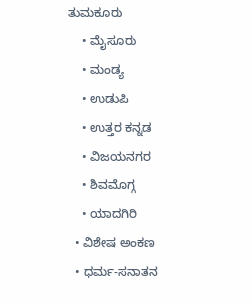ತುಮಕೂರು
    • ಮೈಸೂರು
    • ಮಂಡ್ಯ
    • ಉಡುಪಿ
    • ಉತ್ತರ ಕನ್ನಡ
    • ವಿಜಯನಗರ
    • ಶಿವಮೊಗ್ಗ
    • ಯಾದಗಿರಿ
  • ವಿಶೇಷ ಅಂಕಣ
  • ಧರ್ಮ-ಸನಾತನ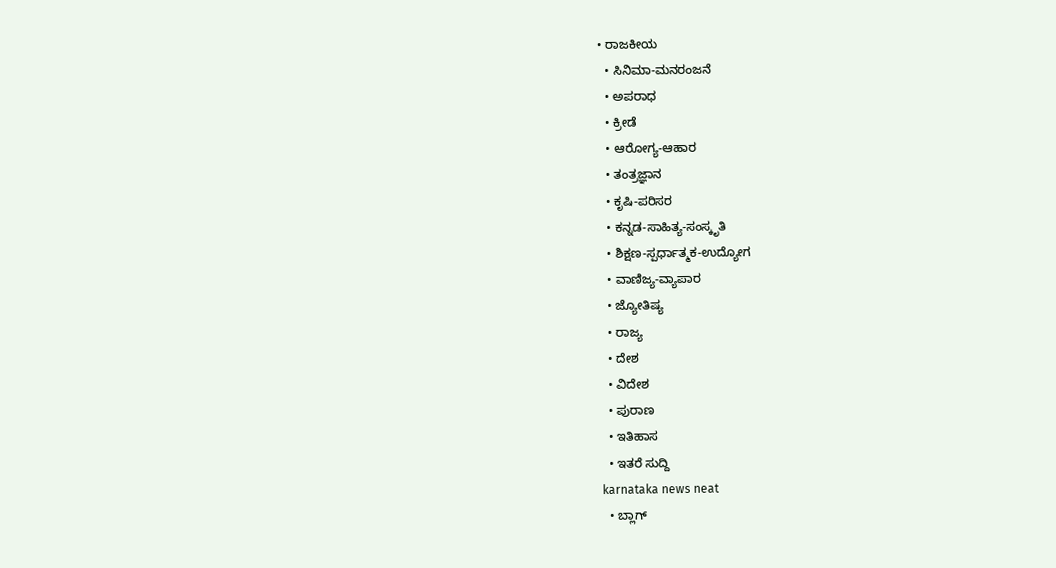• ರಾಜಕೀಯ
  • ಸಿನಿಮಾ-ಮನರಂಜನೆ
  • ಅಪರಾಧ
  • ಕ್ರೀಡೆ
  • ಆರೋಗ್ಯ-ಆಹಾರ
  • ತಂತ್ರಜ್ಞಾನ
  • ಕೃಷಿ-ಪರಿಸರ
  • ಕನ್ನಡ-ಸಾಹಿತ್ಯ-ಸಂಸ್ಕೃತಿ
  • ಶಿಕ್ಷಣ-ಸ್ಪರ್ಧಾತ್ಮಕ-ಉದ್ಯೋಗ
  • ವಾಣಿಜ್ಯ-ವ್ಯಾಪಾರ
  • ಜ್ಯೋತಿಷ್ಯ
  • ರಾಜ್ಯ
  • ದೇಶ
  • ವಿದೇಶ
  • ಪುರಾಣ
  • ಇತಿಹಾಸ
  • ಇತರೆ ಸುದ್ದಿ
karnataka news neat
  • ಬ್ಲಾಗ್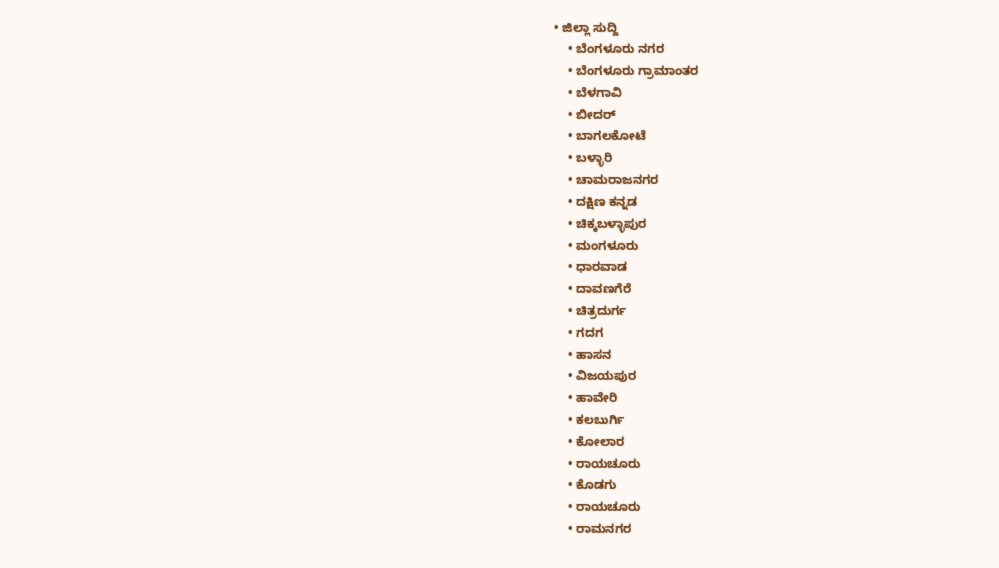• ಜಿಲ್ಲಾ ಸುದ್ದಿ
    • ಬೆಂಗಳೂರು ನಗರ
    • ಬೆಂಗಳೂರು ಗ್ರಾಮಾಂತರ
    • ಬೆಳಗಾವಿ
    • ಬೀದರ್
    • ಬಾಗಲಕೋಟೆ
    • ಬಳ್ಳಾರಿ
    • ಚಾಮರಾಜನಗರ
    • ದಕ್ಷಿಣ ಕನ್ನಡ
    • ಚಿಕ್ಕಬಳ್ಳಾಪುರ
    • ಮಂಗಳೂರು
    • ಧಾರವಾಡ
    • ದಾವಣಗೆರೆ
    • ಚಿತ್ರದುರ್ಗ
    • ಗದಗ
    • ಹಾಸನ
    • ವಿಜಯಪುರ
    • ಹಾವೇರಿ
    • ಕಲಬುರ್ಗಿ
    • ಕೋಲಾರ
    • ರಾಯಚೂರು
    • ಕೊಡಗು
    • ರಾಯಚೂರು
    • ರಾಮನಗರ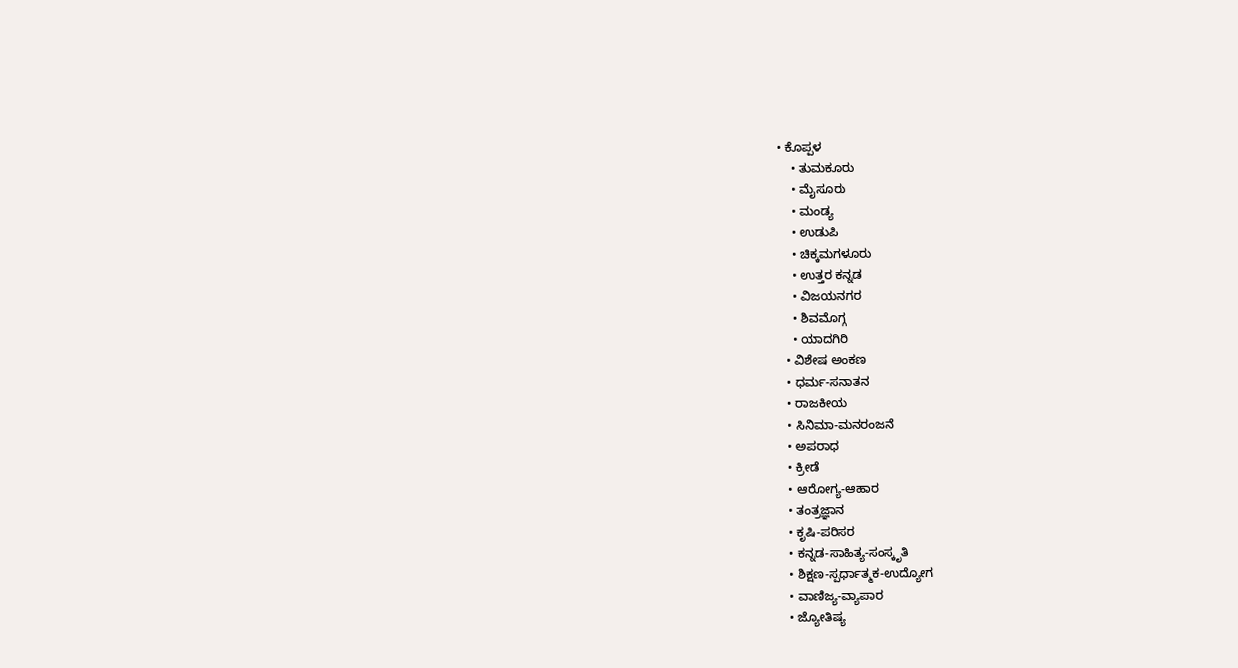• ಕೊಪ್ಪಳ
    • ತುಮಕೂರು
    • ಮೈಸೂರು
    • ಮಂಡ್ಯ
    • ಉಡುಪಿ
    • ಚಿಕ್ಕಮಗಳೂರು
    • ಉತ್ತರ ಕನ್ನಡ
    • ವಿಜಯನಗರ
    • ಶಿವಮೊಗ್ಗ
    • ಯಾದಗಿರಿ
  • ವಿಶೇಷ ಅಂಕಣ
  • ಧರ್ಮ-ಸನಾತನ
  • ರಾಜಕೀಯ
  • ಸಿನಿಮಾ-ಮನರಂಜನೆ
  • ಅಪರಾಧ
  • ಕ್ರೀಡೆ
  • ಆರೋಗ್ಯ-ಆಹಾರ
  • ತಂತ್ರಜ್ಞಾನ
  • ಕೃಷಿ-ಪರಿಸರ
  • ಕನ್ನಡ-ಸಾಹಿತ್ಯ-ಸಂಸ್ಕೃತಿ
  • ಶಿಕ್ಷಣ-ಸ್ಪರ್ಧಾತ್ಮಕ-ಉದ್ಯೋಗ
  • ವಾಣಿಜ್ಯ-ವ್ಯಾಪಾರ
  • ಜ್ಯೋತಿಷ್ಯ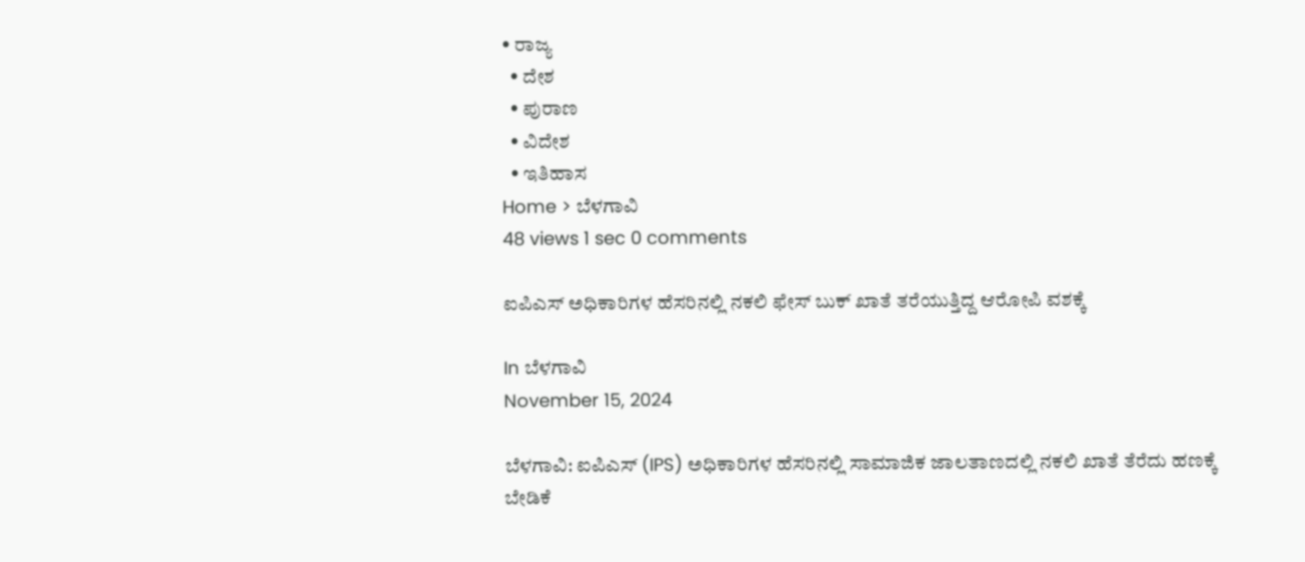• ರಾಜ್ಯ
  • ದೇಶ
  • ಪುರಾಣ
  • ವಿದೇಶ
  • ಇತಿಹಾಸ
Home > ಬೆಳಗಾವಿ
48 views 1 sec 0 comments

ಐಪಿಎಸ್ ಅಧಿಕಾರಿಗಳ ಹೆಸರಿನಲ್ಲಿ ನಕಲಿ ಫೇಸ್ ಬುಕ್ ಖಾತೆ ತರೆಯುತ್ತಿದ್ದ ಆರೋಪಿ ವಶಕ್ಕೆ

In ಬೆಳಗಾವಿ
November 15, 2024

ಬೆಳಗಾವಿ: ಐಪಿಎಸ್ (IPS) ಅಧಿಕಾರಿಗಳ ಹೆಸರಿನಲ್ಲಿ ಸಾಮಾಜಿಕ ಜಾಲತಾಣದಲ್ಲಿ ನಕಲಿ ಖಾತೆ ತೆರೆದು ಹಣಕ್ಕೆ ಬೇಡಿಕೆ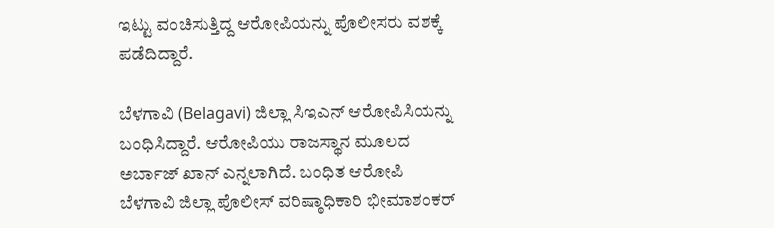ಇಟ್ಟು ವಂಚಿಸುತ್ತಿದ್ದ ಆರೋಪಿಯನ್ನು ಪೊಲೀಸರು ವಶಕ್ಕೆ ಪಡೆದಿದ್ದಾರೆ.

ಬೆಳಗಾವಿ (Belagavi) ಜಿಲ್ಲಾ ಸಿಇಎನ್ ಆರೋಪಿಸಿಯನ್ನು ಬಂಧಿಸಿದ್ದಾರೆ. ಆರೋಪಿಯು ರಾಜಸ್ಥಾನ ಮೂಲದ ಅರ್ಬಾಜ್ ಖಾನ್ ಎನ್ನಲಾಗಿದೆ. ಬಂಧಿತ ಆರೋಪಿ ಬೆಳಗಾವಿ ಜಿಲ್ಲಾ ಪೊಲೀಸ್ ವರಿಷ್ಠಾಧಿಕಾರಿ ಭೀಮಾಶಂಕರ್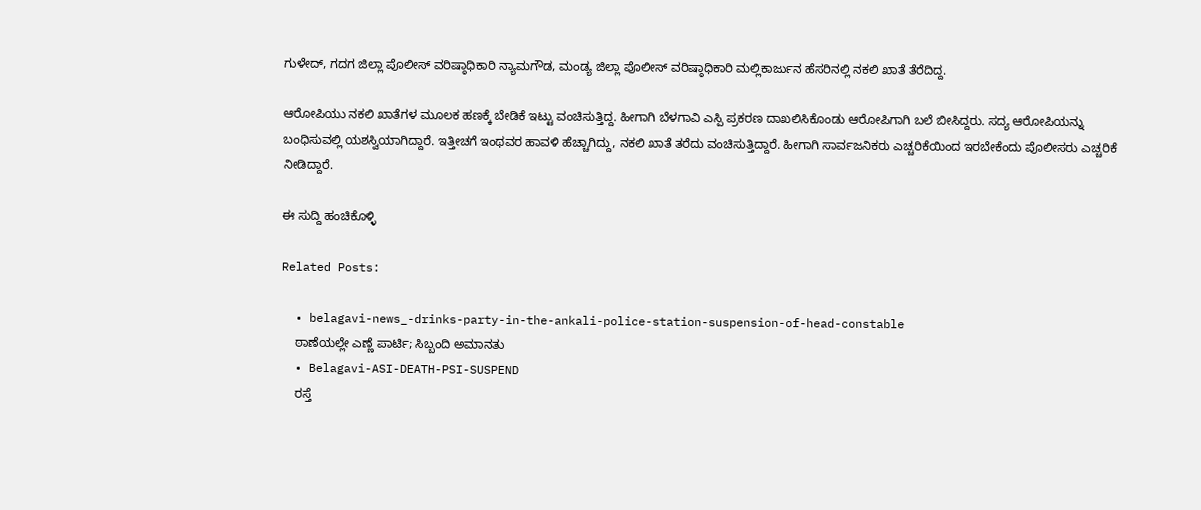ಗುಳೇದ್, ಗದಗ ಜಿಲ್ಲಾ ಪೊಲೀಸ್ ವರಿಷ್ಠಾಧಿಕಾರಿ ನ್ಯಾಮಗೌಡ, ಮಂಡ್ಯ ಜಿಲ್ಲಾ ಪೊಲೀಸ್ ವರಿಷ್ಠಾಧಿಕಾರಿ ಮಲ್ಲಿಕಾರ್ಜುನ ಹೆಸರಿನಲ್ಲಿ ನಕಲಿ ಖಾತೆ ತೆರೆದಿದ್ದ.

ಆರೋಪಿಯು ನಕಲಿ ಖಾತೆಗಳ ಮೂಲಕ ಹಣಕ್ಕೆ ಬೇಡಿಕೆ ಇಟ್ಟು ವಂಚಿಸುತ್ತಿದ್ದ. ಹೀಗಾಗಿ ಬೆಳಗಾವಿ ಎಸ್ಪಿ ಪ್ರಕರಣ ದಾಖಲಿಸಿಕೊಂಡು ಆರೋಪಿಗಾಗಿ ಬಲೆ ಬೀಸಿದ್ದರು. ಸದ್ಯ ಆರೋಪಿಯನ್ನು ಬಂಧಿಸುವಲ್ಲಿ ಯಶಸ್ವಿಯಾಗಿದ್ದಾರೆ. ಇತ್ತೀಚಗೆ ಇಂಥವರ ಹಾವಳಿ ಹೆಚ್ಚಾಗಿದ್ದು, ನಕಲಿ ಖಾತೆ ತರೆದು ವಂಚಿಸುತ್ತಿದ್ದಾರೆ. ಹೀಗಾಗಿ ಸಾರ್ವಜನಿಕರು ಎಚ್ಚರಿಕೆಯಿಂದ ಇರಬೇಕೆಂದು ಪೊಲೀಸರು ಎಚ್ಚರಿಕೆ ನೀಡಿದ್ದಾರೆ.

ಈ ಸುದ್ದಿ ಹಂಚಿಕೊಳ್ಳಿ

Related Posts:

  • belagavi-news_-drinks-party-in-the-ankali-police-station-suspension-of-head-constable
    ಠಾಣೆಯಲ್ಲೇ ಎಣ್ಣೆ ಪಾರ್ಟಿ; ಸಿಬ್ಬಂದಿ ಅಮಾನತು
  • Belagavi-ASI-DEATH-PSI-SUSPEND
    ರಸ್ತೆ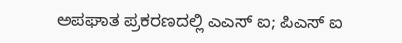ಅಪಘಾತ ಪ್ರಕರಣದಲ್ಲಿ ಎಎಸ್ ಐ; ಪಿಎಸ್ ಐ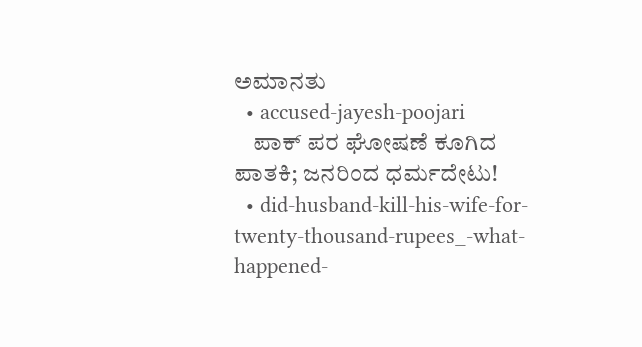ಅಮಾನತು
  • accused-jayesh-poojari
    ಪಾಕ್ ಪರ ಘೋಷಣೆ ಕೂಗಿದ ಪಾತಕಿ; ಜನರಿಂದ ಧರ್ಮದೇಟು!
  • did-husband-kill-his-wife-for-twenty-thousand-rupees_-what-happened-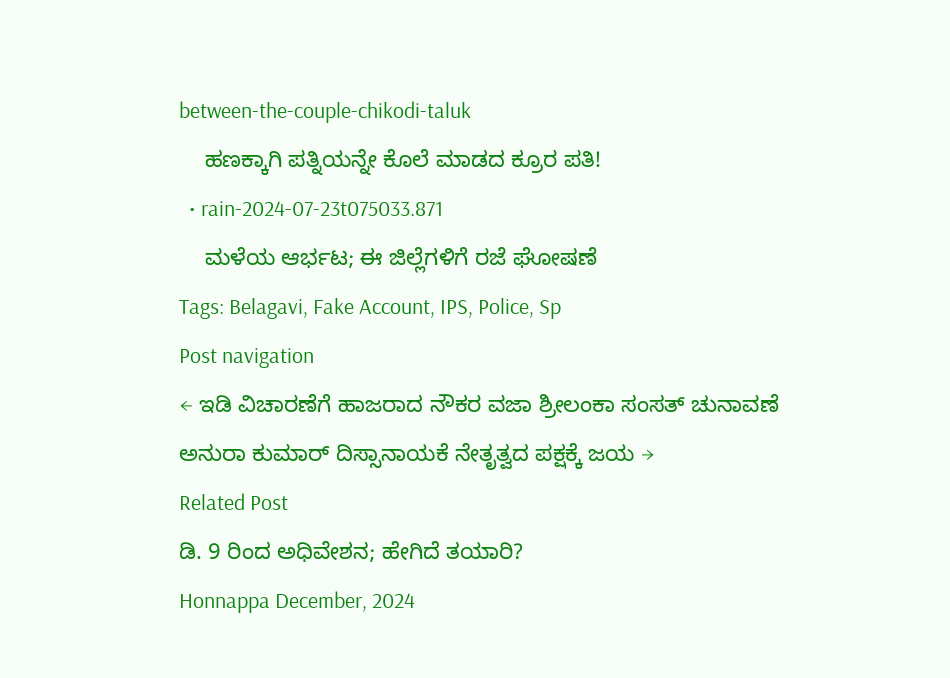between-the-couple-chikodi-taluk
    ಹಣಕ್ಕಾಗಿ ಪತ್ನಿಯನ್ನೇ ಕೊಲೆ ಮಾಡದ ಕ್ರೂರ ಪತಿ!
  • rain-2024-07-23t075033.871
    ಮಳೆಯ ಆರ್ಭಟ; ಈ ಜಿಲ್ಲೆಗಳಿಗೆ ರಜೆ ಘೋಷಣೆ
Tags: Belagavi, Fake Account, IPS, Police, Sp
Post navigation
← ಇಡಿ ವಿಚಾರಣೆಗೆ ಹಾಜರಾದ ನೌಕರ ವಜಾ ಶ್ರೀಲಂಕಾ ಸಂಸತ್ ಚುನಾವಣೆ ಅನುರಾ ಕುಮಾರ್ ದಿಸ್ಸಾನಾಯಕೆ ನೇತೃತ್ವದ ಪಕ್ಷಕ್ಕೆ ಜಯ →
Related Post
ಡಿ. 9 ರಿಂದ ಅಧಿವೇಶನ; ಹೇಗಿದೆ ತಯಾರಿ?
Honnappa December, 2024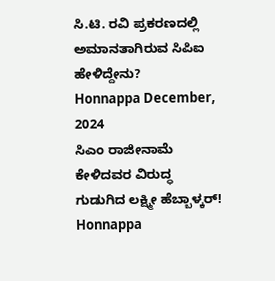ಸಿ.ಟಿ. ರವಿ ಪ್ರಕರಣದಲ್ಲಿ ಅಮಾನತಾಗಿರುವ ಸಿಪಿಐ ಹೇಳಿದ್ದೇನು?
Honnappa December, 2024
ಸಿಎಂ ರಾಜೀನಾಮೆ ಕೇಳಿದವರ ವಿರುದ್ಧ ಗುಡುಗಿದ ಲಕ್ಷ್ಮೀ ಹೆಬ್ಬಾಳ್ಕರ್!
Honnappa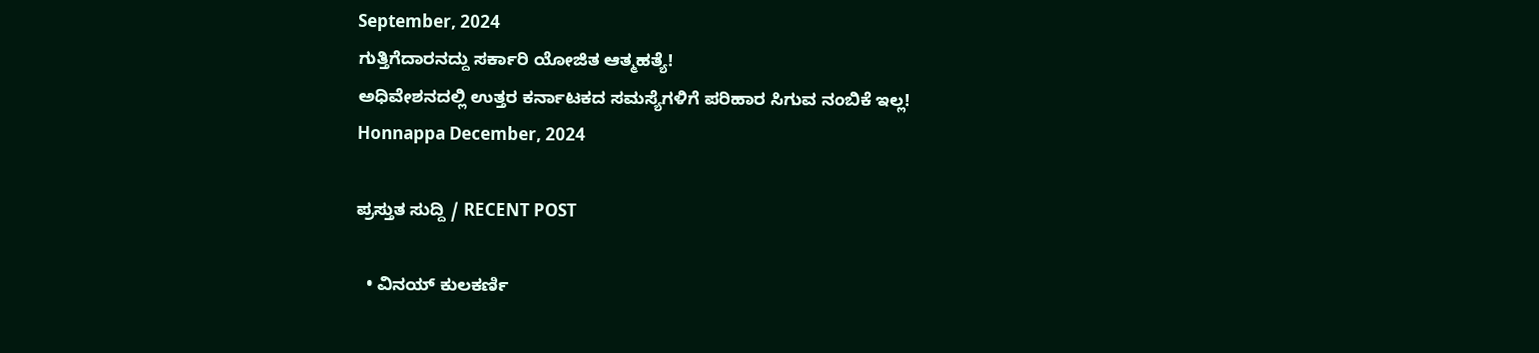September, 2024
ಗುತ್ತಿಗೆದಾರನದ್ದು ಸರ್ಕಾರಿ ಯೋಜಿತ ಆತ್ಮಹತ್ಯೆ!
ಅಧಿವೇಶನದಲ್ಲಿ ಉತ್ತರ ಕರ್ನಾಟಕದ ಸಮಸ್ಯೆಗಳಿಗೆ ಪರಿಹಾರ ಸಿಗುವ ನಂಬಿಕೆ ಇಲ್ಲ!
Honnappa December, 2024

ಪ್ರಸ್ತುತ ಸುದ್ದಿ / RECENT POST

  • ವಿನಯ್ ಕುಲಕರ್ಣಿ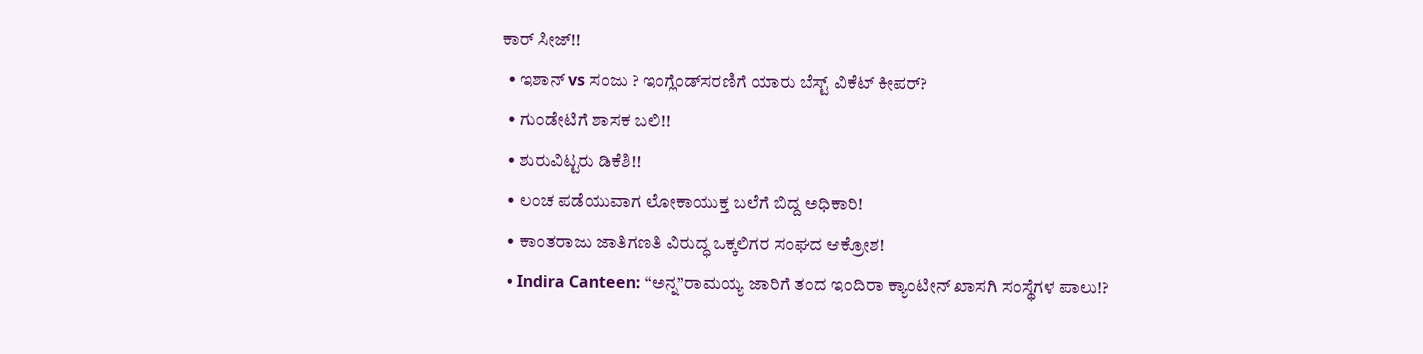ಕಾರ್ ಸೀಜ್!!
  • ಇಶಾನ್‌ vs ಸಂಜು ? ಇಂಗ್ಲೆಂಡ್‌ಸರಣಿಗೆ ಯಾರು ಬೆಸ್ಟ್‌ ವಿಕೆಟ್‌ ಕೀಪರ್‌?
  • ಗುಂಡೇಟಿಗೆ ಶಾಸಕ ಬಲಿ!!
  • ಶುರುವಿಟ್ಟರು ಡಿಕೆಶಿ!!
  • ಲಂಚ ಪಡೆಯುವಾಗ ಲೋಕಾಯುಕ್ತ ಬಲೆಗೆ ಬಿದ್ದ ಅಧಿಕಾರಿ!
  • ಕಾಂತರಾಜು ಜಾತಿಗಣತಿ ವಿರುದ್ಧ ಒಕ್ಕಲಿಗರ ಸಂಘದ ಆಕ್ರೋಶ!
  • Indira Canteen: “ಅನ್ನ”ರಾಮಯ್ಯ ಜಾರಿಗೆ ತಂದ ಇಂದಿರಾ ಕ್ಯಾಂಟೀನ್ ಖಾಸಗಿ ಸಂಸ್ಥೆಗಳ ಪಾಲು!?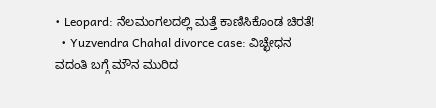• Leopard: ನೆಲಮಂಗಲದಲ್ಲಿ ಮತ್ತೆ ಕಾಣಿಸಿಕೊಂಡ ಚಿರತೆ!
  • Yuzvendra Chahal divorce case: ವಿಚ್ಛೇಧನ ವದಂತಿ ಬಗ್ಗೆ ಮೌನ ಮುರಿದ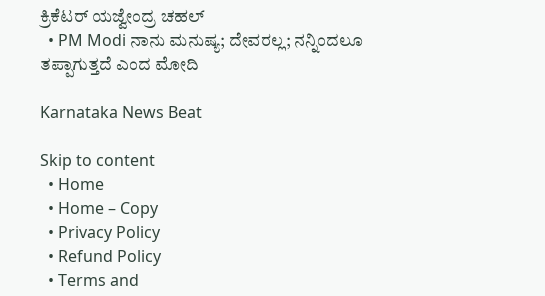ಕ್ರಿಕೆಟರ್‌ ಯಜ್ವೇಂದ್ರ ಚಹಲ್‌
  • PM Modi ನಾನು ಮನುಷ್ಯ; ದೇವರಲ್ಲ; ನನ್ನಿಂದಲೂ ತಪ್ಪಾಗುತ್ತದೆ ಎಂದ ಮೋದಿ

Karnataka News Beat

Skip to content
  • Home
  • Home – Copy
  • Privacy Policy
  • Refund Policy
  • Terms and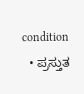condition
  • ಪ್ರಸ್ತುತ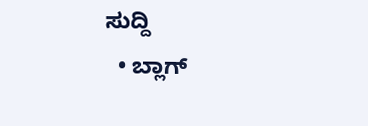ಸುದ್ದಿ
  • ಬ್ಲಾಗ್